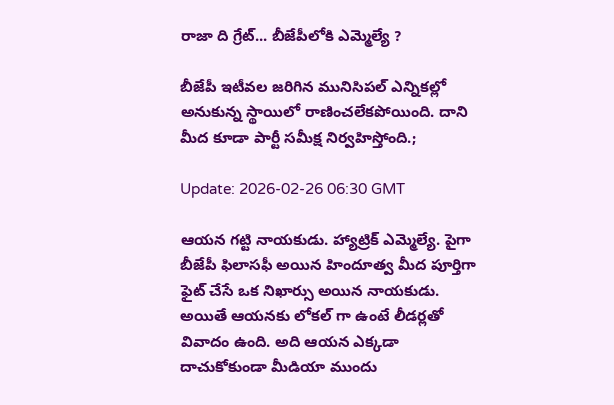రాజా ది గ్రేట్... బీజేపీలోకి ఎమ్మెల్యే ?

బీజేపీ ఇటీవల జరిగిన మునిసిపల్ ఎన్నికల్లో అనుకున్న స్థాయిలో రాణించలేకపోయింది. దాని మీద కూడా పార్టీ సమీక్ష నిర్వహిస్తోంది.;

Update: 2026-02-26 06:30 GMT

ఆయన గట్టి నాయకుడు. హ్యాట్రిక్ ఎమ్మెల్యే. పైగా బీజేపీ ఫిలాసఫీ అయిన హిందూత్వ మీద పూర్తిగా ఫైట్ చేసే ఒక నిఖార్సు అయిన నాయకుడు. అయితే ఆయనకు లోకల్ గా ఉంటే లీడర్లతో వివాదం ఉంది. అది ఆయన ఎక్కడా దాచుకోకుండా మీడియా ముందు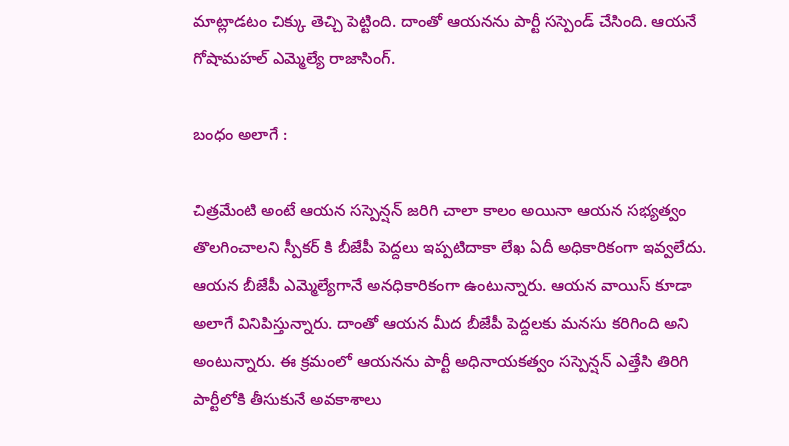మాట్లాడటం చిక్కు తెచ్చి పెట్టింది. దాంతో ఆయనను పార్టీ సస్పెండ్ చేసింది. ఆయనే గోషామహల్ ఎమ్మెల్యే రాజాసింగ్.

బంధం అలాగే :

చిత్రమేంటి అంటే ఆయన సస్పెన్షన్ జరిగి చాలా కాలం అయినా ఆయన సభ్యత్వం తొలగించాలని స్పీకర్ కి బీజేపీ పెద్దలు ఇప్పటిదాకా లేఖ ఏదీ అధికారికంగా ఇవ్వలేదు. ఆయన బీజేపీ ఎమ్మెల్యేగానే అనధికారికంగా ఉంటున్నారు. ఆయన వాయిస్ కూడా అలాగే వినిపిస్తున్నారు. దాంతో ఆయన మీద బీజేపీ పెద్దలకు మనసు కరిగింది అని అంటున్నారు. ఈ క్రమంలో ఆయనను పార్టీ అధినాయకత్వం సస్పెన్షన్ ఎత్తేసి తిరిగి పార్టీలోకి తీసుకునే అవకాశాలు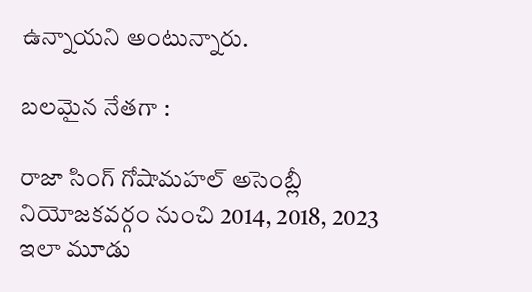ఉన్నాయని అంటున్నారు.

బలమైన నేతగా :

రాజా సింగ్ గోషామహల్ అసెంబ్లీ నియోజకవర్గం నుంచి 2014, 2018, 2023 ఇలా మూడు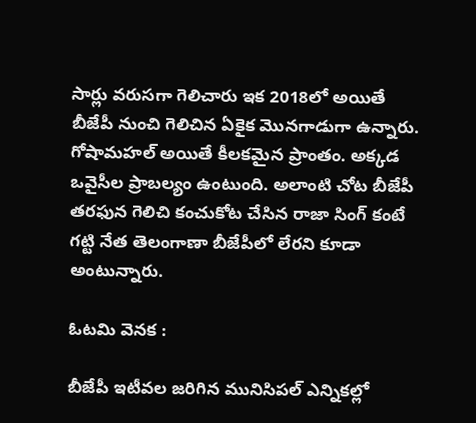సార్లు వరుసగా గెలిచారు ఇక 2018లో అయితే బీజేపీ నుంచి గెలిచిన ఏకైక మొనగాడుగా ఉన్నారు. గోషామహల్ అయితే కీలకమైన ప్రాంతం. అక్కడ ఒవైసీల ప్రాబల్యం ఉంటుంది. అలాంటి చోట బీజేపీ తరఫున గెలిచి కంచుకోట చేసిన రాజా సింగ్ కంటే గట్టి నేత తెలంగాణా బీజేపీలో లేరని కూడా అంటున్నారు.

ఓటమి వెనక :

బీజేపీ ఇటీవల జరిగిన మునిసిపల్ ఎన్నికల్లో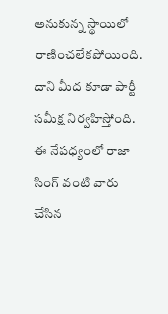అనుకున్న స్థాయిలో రాణించలేకపోయింది. దాని మీద కూడా పార్టీ సమీక్ష నిర్వహిస్తోంది. ఈ నేపధ్యంలో రాజా సింగ్ వంటి వారు చేసిన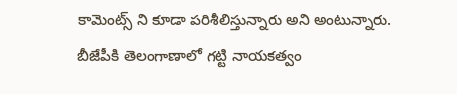కామెంట్స్ ని కూడా పరిశీలిస్తున్నారు అని అంటున్నారు. బీజేపీకి తెలంగాణాలో గట్టి నాయకత్వం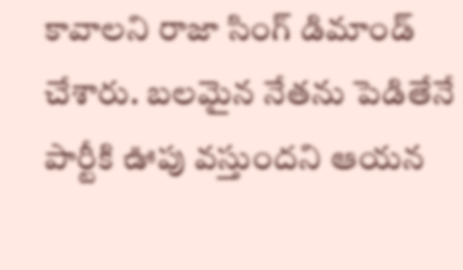కావాలని రాజా సింగ్ డిమాండ్ చేశారు. బలమైన నేతను పెడితేనే పార్టీకి ఊపు వస్తుందని ఆయన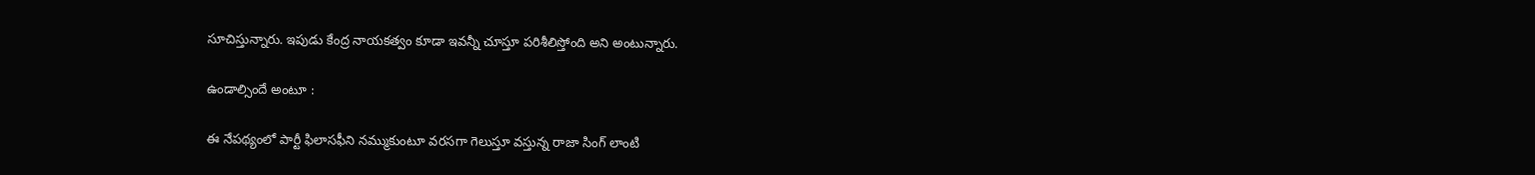సూచిస్తున్నారు. ఇపుడు కేంద్ర నాయకత్వం కూడా ఇవన్నీ చూస్తూ పరిశీలిస్తోంది అని అంటున్నారు.

ఉండాల్సిందే అంటూ :

ఈ నేపథ్యంలో పార్టీ ఫిలాసఫీని నమ్ముకుంటూ వరసగా గెలుస్తూ వస్తున్న రాజా సింగ్ లాంటి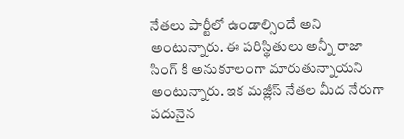నేతలు పార్టీలో ఉండాల్సిందే అని అంటున్నారు. ఈ పరిస్థితులు అన్నీ రాజా సింగ్ కి అనుకూలంగా మారుతున్నాయని అంటున్నారు. ఇక మజ్లీస్ నేతల మీద నేరుగా పదునైన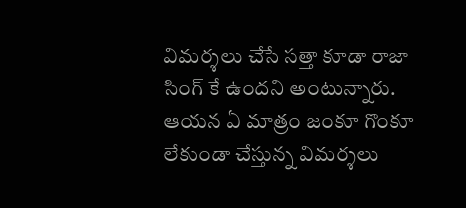విమర్శలు చేసే సత్తా కూడా రాజా సింగ్ కే ఉందని అంటున్నారు. ఆయన ఏ మాత్రం జంకూ గొంకూ లేకుండా చేస్తున్న విమర్శలు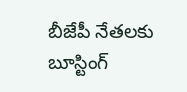బీజేపీ నేతలకు బూస్టింగ్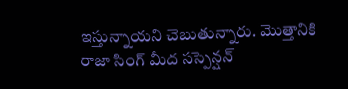ఇస్తున్నాయని చెబుతున్నారు. మొత్తానికి రాజా సింగ్ మీద సస్పెన్షన్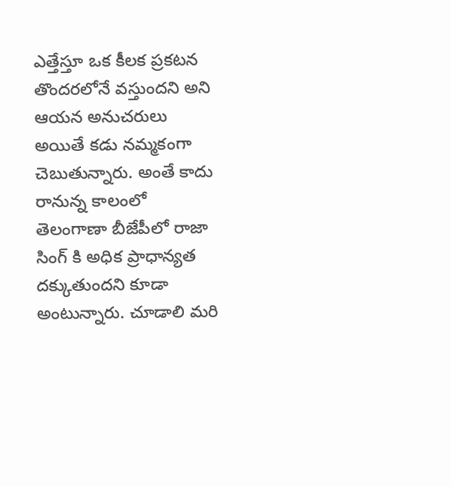ఎత్తేస్తూ ఒక కీలక ప్రకటన తొందరలోనే వస్తుందని అని ఆయన అనుచరులు అయితే కడు నమ్మకంగా చెబుతున్నారు. అంతే కాదు రానున్న కాలంలో తెలంగాణా బీజేపీలో రాజా సింగ్ కి అధిక ప్రాధాన్యత దక్కుతుందని కూడా అంటున్నారు. చూడాలి మరి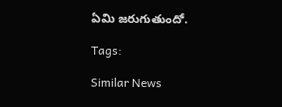ఏమి జరుగుతుందో.

Tags:

Similar News